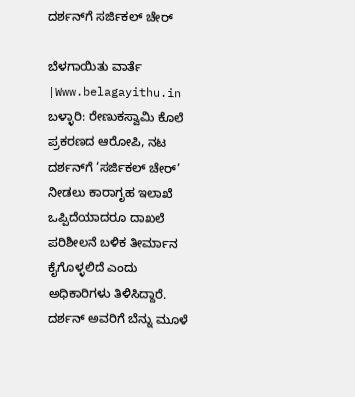ದರ್ಶನ್‌ಗೆ ಸರ್ಜಿಕಲ್ ಚೇರ್

ಬೆಳಗಾಯಿತು ವಾರ್ತೆ |Www.belagayithu.in
ಬಳ್ಳಾರಿ: ರೇಣುಕಸ್ವಾಮಿ ಕೊಲೆ ಪ್ರಕರಣದ ಆರೋಪಿ, ನಟ ದರ್ಶನ್‌ಗೆ ‘ಸರ್ಜಿಕಲ್ ಚೇರ್’ ನೀಡಲು ಕಾರಾಗೃಹ ಇಲಾಖೆ ಒಪ್ಪಿದೆಯಾದರೂ ದಾಖಲೆ ಪರಿಶೀಲನೆ ಬಳಿಕ ತೀರ್ಮಾನ ಕೈಗೊಳ್ಳಲಿದೆ ಎಂದು ಅಧಿಕಾರಿಗಳು ತಿಳಿಸಿದ್ದಾರೆ.
ದರ್ಶನ್ ಅವರಿಗೆ ಬೆನ್ನು ಮೂಳೆ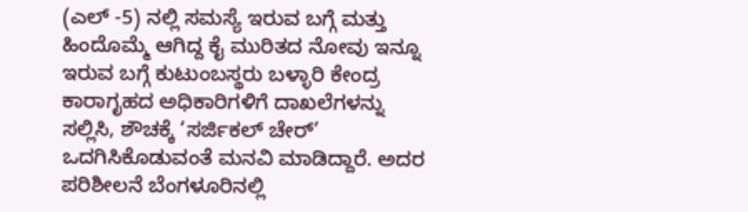(ಎಲ್ -5) ನಲ್ಲಿ ಸಮಸ್ಯೆ ಇರುವ ಬಗ್ಗೆ ಮತ್ತು ಹಿಂದೊಮ್ಮೆ ಆಗಿದ್ದ ಕೈ ಮುರಿತದ ನೋವು ಇನ್ನೂ ಇರುವ ಬಗ್ಗೆ ಕುಟುಂಬಸ್ಥರು ಬಳ್ಳಾರಿ ಕೇಂದ್ರ ಕಾರಾಗೃಹದ ಅಧಿಕಾರಿಗಳಿಗೆ ದಾಖಲೆಗಳನ್ನು ಸಲ್ಲಿಸಿ, ಶೌಚಕ್ಕೆ ‘ಸರ್ಜಿಕಲ್ ಚೇರ್’ ಒದಗಿಸಿಕೊಡುವಂತೆ ಮನವಿ ಮಾಡಿದ್ದಾರೆ. ಅದರ ಪರಿಶೀಲನೆ ಬೆಂಗಳೂರಿನಲ್ಲಿ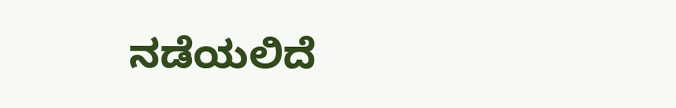ನಡೆಯಲಿದೆ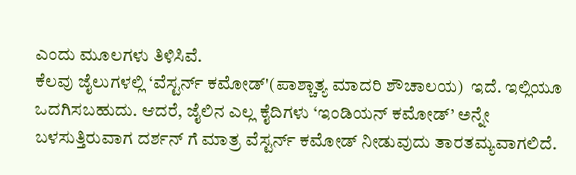ಎಂದು ಮೂಲಗಳು ತಿಳಿಸಿವೆ.
ಕೆಲವು ಜೈಲುಗಳಲ್ಲಿ ‘ವೆಸ್ಟರ್ನ್ ಕಮೋಡ್'(ಪಾಶ್ಚಾತ್ಯ ಮಾದರಿ ಶೌಚಾಲಯ)  ಇದೆ. ಇಲ್ಲಿಯೂ ಒದಗಿಸಬಹುದು. ಆದರೆ, ಜೈಲಿನ ಎಲ್ಲ ಕೈದಿಗಳು ‘ಇಂಡಿಯನ್ ಕಮೋಡ್’ ಅನ್ನೇ ಬಳಸುತ್ತಿರುವಾಗ ದರ್ಶನ್ ಗೆ ಮಾತ್ರ ವೆಸ್ಟರ್ನ್ ಕಮೋಡ್ ನೀಡುವುದು ತಾರತಮ್ಯವಾಗಲಿದೆ.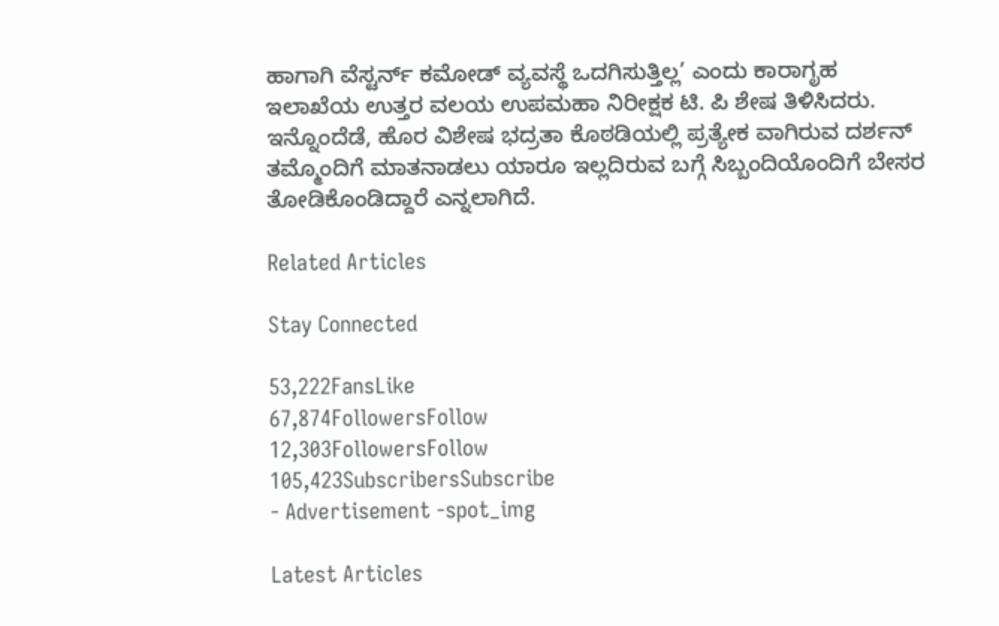ಹಾಗಾಗಿ ವೆಸ್ಟರ್ನ್ ಕಮೋಡ್ ವ್ಯವಸ್ಥೆ ಒದಗಿಸುತ್ತಿಲ್ಲ’ ಎಂದು ಕಾರಾಗೃಹ ಇಲಾಖೆಯ ಉತ್ತರ ವಲಯ ಉಪಮಹಾ ನಿರೀಕ್ಷಕ ಟಿ. ಪಿ ಶೇಷ ತಿಳಿಸಿದರು.
ಇನ್ನೊಂದೆಡೆ, ಹೊರ ವಿಶೇಷ ಭದ್ರತಾ ಕೊಠಡಿಯಲ್ಲಿ ಪ್ರತ್ಯೇಕ ವಾಗಿರುವ ದರ್ಶನ್ ತಮ್ಮೊಂದಿಗೆ ಮಾತನಾಡಲು ಯಾರೂ ಇಲ್ಲದಿರುವ ಬಗ್ಗೆ ಸಿಬ್ಬಂದಿಯೊಂದಿಗೆ ಬೇಸರ ತೋಡಿಕೊಂಡಿದ್ದಾರೆ ಎನ್ನಲಾಗಿದೆ.

Related Articles

Stay Connected

53,222FansLike
67,874FollowersFollow
12,303FollowersFollow
105,423SubscribersSubscribe
- Advertisement -spot_img

Latest Articles